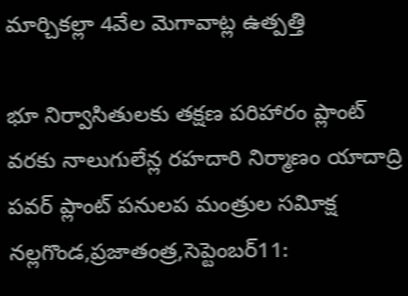మార్చికల్లా 4వేల మెగావాట్ల ఉత్పత్తి

భూ నిర్వాసితులకు తక్షణ పరిహారం ప్లాంట్ వరకు నాలుగులేన్ల రహదారి నిర్మాణం యాదాద్రి పవర్ ప్లాంట్ పనులప మంత్రుల సవిూక్ష నల్లగొండ,ప్రజాతంత్ర,సెప్టెంబర్11: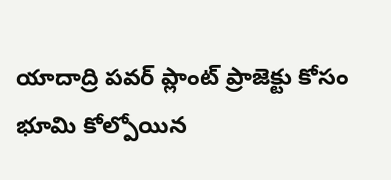యాదాద్రి పవర్ ప్లాంట్ ప్రాజెక్టు కోసం భూమి కోల్పోయిన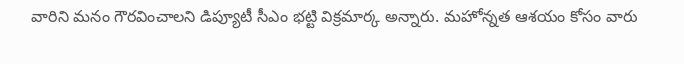వారిని మనం గౌరవించాలని డిప్యూటీ సీఎం భట్టి విక్రమార్క అన్నారు. మహోన్నత ఆశయం కోసం వారు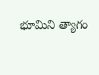భూమిని త్యాగం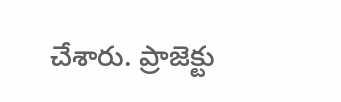చేశారు. ప్రాజెక్టు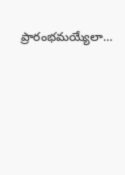ప్రారంభమయ్యేలా…